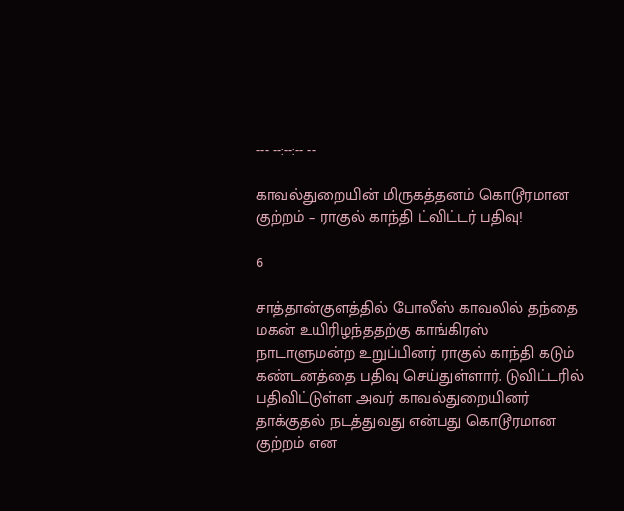--- --:--:-- --

காவல்துறையின் மிருகத்தனம் கொடூரமான குற்றம் – ராகுல் காந்தி ட்விட்டர் பதிவு!

6

சாத்தான்குளத்தில் போலீஸ் காவலில் தந்தை மகன் உயிரிழந்ததற்கு காங்கிரஸ் நாடாளுமன்ற உறுப்பினர் ராகுல் காந்தி கடும் கண்டனத்தை பதிவு செய்துள்ளார். டுவிட்டரில் பதிவிட்டுள்ள அவர் காவல்துறையினர் தாக்குதல் நடத்துவது என்பது கொடூரமான குற்றம் என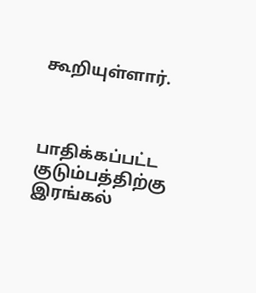கூறியுள்ளார்.



பாதிக்கப்பட்ட குடும்பத்திற்கு இரங்கல்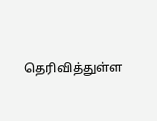தெரிவித்துள்ள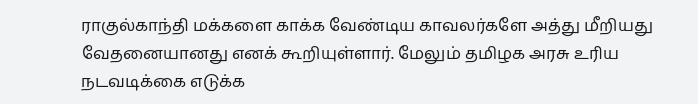ராகுல்காந்தி மக்களை காக்க வேண்டிய காவலர்களே அத்து மீறியது வேதனையானது எனக் கூறியுள்ளார். மேலும் தமிழக அரசு உரிய நடவடிக்கை எடுக்க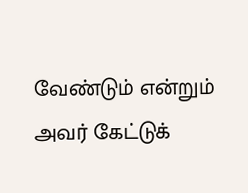வேண்டும் என்றும் அவர் கேட்டுக்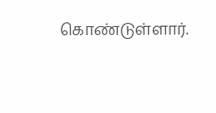கொண்டுள்ளார்.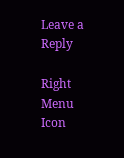Leave a Reply

Right Menu Icon